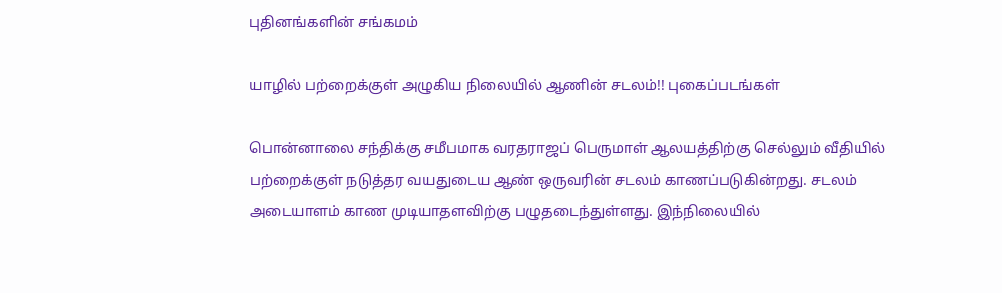புதினங்களின் சங்கமம்

யாழில் பற்றைக்குள் அழுகிய நிலையில் ஆணின் சடலம்!! புகைப்படங்கள்

பொன்னாலை சந்திக்கு சமீபமாக வரதராஜப் பெருமாள் ஆலயத்திற்கு செல்லும் வீதியில் பற்றைக்குள் நடுத்தர வயதுடைய ஆண் ஒருவரின் சடலம் காணப்படுகின்றது. சடலம் அடையாளம் காண முடியாதளவிற்கு பழுதடைந்துள்ளது. இந்நிலையில்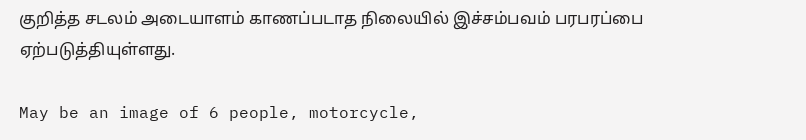குறித்த சடலம் அடையாளம் காணப்படாத நிலையில் இச்சம்பவம் பரபரப்பை ஏற்படுத்தியுள்ளது.

May be an image of 6 people, motorcycle,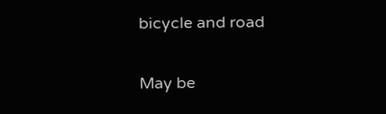bicycle and road

May be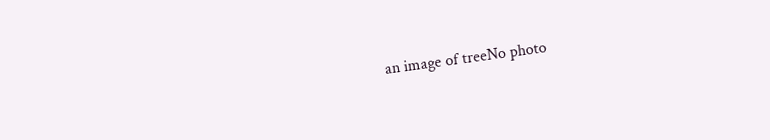an image of treeNo photo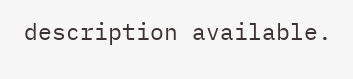description available.